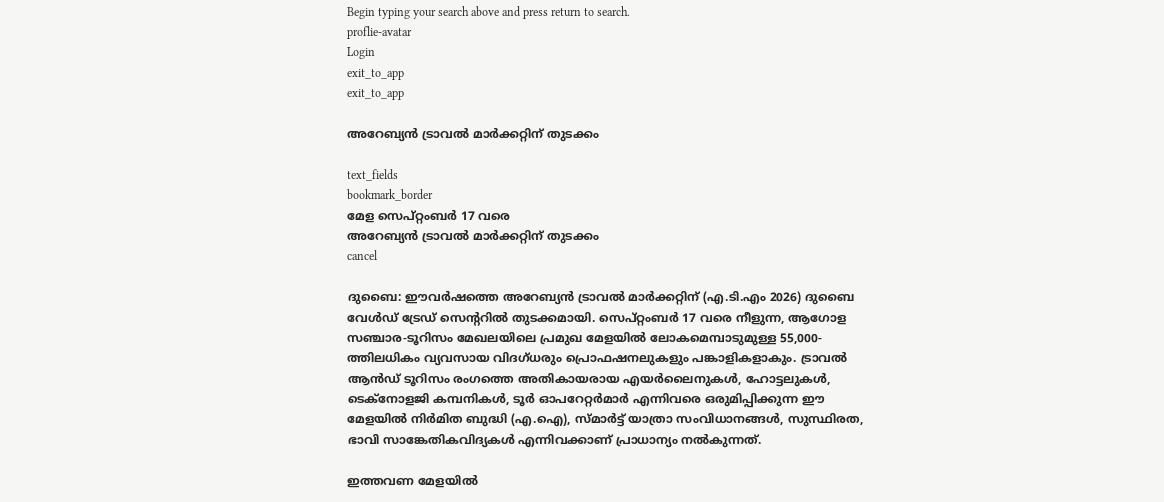Begin typing your search above and press return to search.
proflie-avatar
Login
exit_to_app
exit_to_app

അറേബ്യൻ ട്രാവൽ മാർക്കറ്റിന് തുടക്കം

text_fields
bookmark_border
മേള സെപ്റ്റംബർ 17 വരെ
അറേബ്യൻ ട്രാവൽ മാർക്കറ്റിന് തുടക്കം
cancel

ദുബൈ: ഈവർഷത്തെ അറേബ്യൻ ട്രാവൽ മാർക്കറ്റിന് (എ.ടി.എം 2026) ദുബൈ വേൾഡ് ട്രേഡ് സെന്‍ററിൽ തുടക്കമായി. സെപ്റ്റംബർ 17 വരെ നീളുന്ന, ആഗോള സഞ്ചാര-ടൂറിസം മേഖലയിലെ പ്രമുഖ മേളയിൽ ലോകമെമ്പാടുമുള്ള 55,000-ത്തിലധികം വ്യവസായ വിദഗ്ധരും പ്രൊഫഷനലുകളും പങ്കാളികളാകും. ട്രാവൽ ആൻഡ് ടൂറിസം രംഗത്തെ അതികായരായ എയർലൈനുകൾ, ഹോട്ടലുകൾ, ടെക്നോളജി കമ്പനികൾ, ടൂർ ഓപറേറ്റർമാർ എന്നിവരെ ഒരുമിപ്പിക്കുന്ന ഈ മേളയിൽ നിർമിത ബുദ്ധി (എ.ഐ), സ്മാർട്ട് യാത്രാ സംവിധാനങ്ങൾ, സുസ്ഥിരത, ഭാവി സാങ്കേതികവിദ്യകൾ എന്നിവക്കാണ് പ്രാധാന്യം നൽകുന്നത്.

ഇത്തവണ മേളയിൽ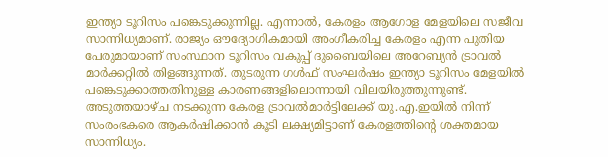ഇന്ത്യാ ടൂറിസം പങ്കെടുക്കുന്നില്ല. എന്നാൽ, കേരളം ആഗോള മേളയിലെ സജീവ സാന്നിധ്യമാണ്. രാജ്യം ഔദ്യോഗികമായി അംഗീകരിച്ച കേരളം എന്ന പുതിയ പേരുമായാണ് സംസ്ഥാന ടൂറിസം വകുപ്പ് ദുബൈയിലെ അറേബ്യൻ ട്രാവൽ മാർക്കറ്റിൽ തിളങ്ങുന്നത്. തുടരുന്ന ഗൾഫ് സംഘർഷം ഇന്ത്യാ ടൂറിസം മേളയിൽ പങ്കെടുക്കാത്തതിനുള്ള കാരണങ്ങളിലൊന്നായി വിലയിരുത്തുന്നുണ്ട്. അടുത്തയാഴ്ച നടക്കുന്ന കേരള ട്രാവൽമാർട്ടിലേക്ക് യു.എ.ഇയിൽ നിന്ന് സംരംഭകരെ ആകർഷിക്കാൻ കൂടി ലക്ഷ്യമിട്ടാണ് കേരളത്തിന്‍റെ ശക്തമായ സാന്നിധ്യം.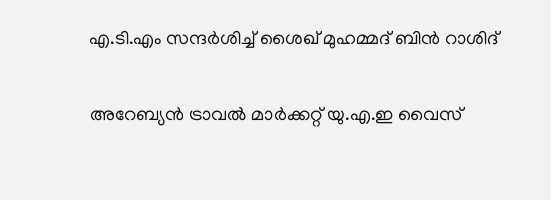എ.ടി.എം സന്ദർശിച്ച് ശൈഖ് മുഹമ്മദ് ബിൻ റാശിദ്

അറേബ്യൻ ട്രാവൽ മാർക്കറ്റ് യു.എ.ഇ വൈസ്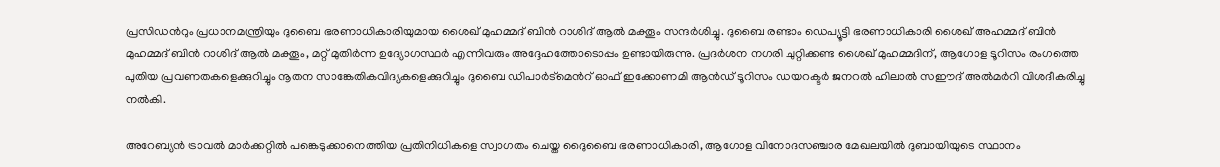പ്രസിഡന്‍റും പ്രധാനമന്ത്രിയും ദുബൈ ഭരണാധികാരിയുമായ ശൈഖ് മുഹമ്മദ് ബിൻ റാശിദ് ആൽ മക്തൂം സന്ദർശിച്ചു. ദുബൈ രണ്ടാം ഡെപ്യൂട്ടി ഭരണാധികാരി ശൈഖ് അഹമ്മദ് ബിൻ മുഹമ്മദ് ബിൻ റാശിദ് ആൽ മക്തൂം, മറ്റ് മുതിർന്ന ഉദ്യോഗസ്ഥർ എന്നിവരും അദ്ദേഹത്തോടൊപ്പം ഉണ്ടായിരുന്നു. പ്രദർശന നഗരി ചുറ്റിക്കണ്ട ശൈഖ് മുഹമ്മദിന്, ആഗോള ടൂറിസം രംഗത്തെ പുതിയ പ്രവണതകളെക്കുറിച്ചും നൂതന സാങ്കേതികവിദ്യകളെക്കുറിച്ചും ദുബൈ ഡിപാർട്മെന്‍റ് ഓഫ് ഇക്കോണമി ആൻഡ് ടൂറിസം ഡയറക്ടർ ജനറൽ ഹിലാൽ സഈദ് അൽമർറി വിശദീകരിച്ചു നൽകി.

അറേബ്യൻ ട്രാവൽ മാർക്കറ്റിൽ പങ്കെടുക്കാനെത്തിയ പ്രതിനിധികളെ സ്വാഗതം ചെയ്ത ദൈുബൈ ഭരണാധികാരി, ആഗോള വിനോദസഞ്ചാര മേഖലയിൽ ദുബായിയുടെ സ്ഥാനം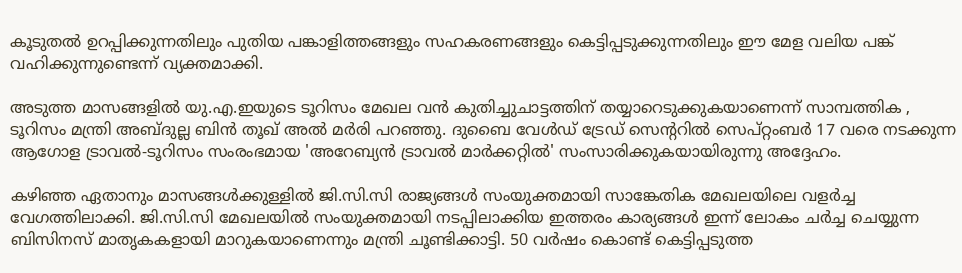കൂടുതൽ ഉറപ്പിക്കുന്നതിലും പുതിയ പങ്കാളിത്തങ്ങളും സഹകരണങ്ങളും കെട്ടിപ്പടുക്കുന്നതിലും ഈ മേള വലിയ പങ്ക് വഹിക്കുന്നുണ്ടെന്ന് വ്യക്തമാക്കി.

അടുത്ത മാസങ്ങളിൽ യു.എ.ഇയുടെ ടൂറിസം മേഖല വൻ കുതിച്ചുചാട്ടത്തിന് തയ്യാറെടുക്കുകയാണെന്ന് സാമ്പത്തിക , ടൂറിസം മന്ത്രി അബ്ദുല്ല ബിൻ തൂഖ് അൽ മർരി പറഞ്ഞു. ദുബൈ വേൾഡ് ട്രേഡ് സെന്‍ററിൽ സെപ്റ്റംബർ 17 വരെ നടക്കുന്ന ആഗോള ട്രാവൽ-ടൂറിസം സംരംഭമായ 'അറേബ്യൻ ട്രാവൽ മാർക്കറ്റിൽ' സംസാരിക്കുകയായിരുന്നു അദ്ദേഹം.

കഴിഞ്ഞ ഏതാനും മാസങ്ങൾക്കുള്ളിൽ ജി.സി.സി രാജ്യങ്ങൾ സംയുക്തമായി സാങ്കേതിക മേഖലയിലെ വളർച്ച വേഗത്തിലാക്കി. ജി.സി.സി മേഖലയിൽ സംയുക്തമായി നടപ്പിലാക്കിയ ഇത്തരം കാര്യങ്ങൾ ഇന്ന് ലോകം ചർച്ച ചെയ്യുന്ന ബിസിനസ് മാതൃകകളായി മാറുകയാണെന്നും മന്ത്രി ചൂണ്ടിക്കാട്ടി. 50 വർഷം കൊണ്ട് കെട്ടിപ്പടുത്ത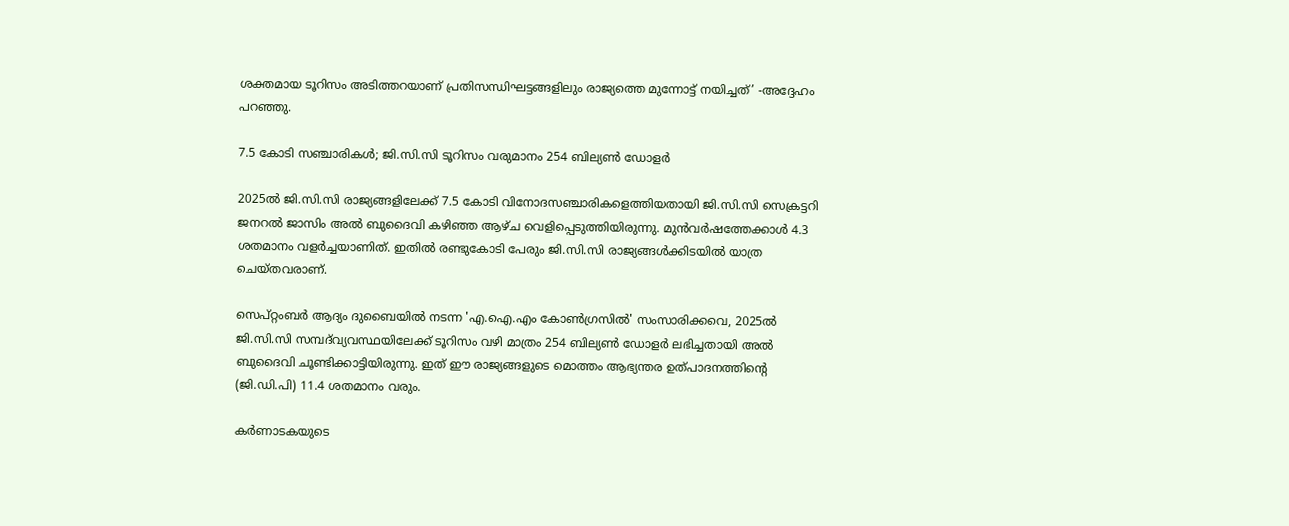ശക്തമായ ടൂറിസം അടിത്തറയാണ് പ്രതിസന്ധിഘട്ടങ്ങളിലും രാജ്യത്തെ മുന്നോട്ട് നയിച്ചത്’ -അദ്ദേഹം പറഞ്ഞു.

7.5 കോടി സഞ്ചാരികൾ; ജി.സി.സി ടൂറിസം വരുമാനം 254 ബില്യൺ ഡോളർ

2025ൽ ജി.സി.സി രാജ്യങ്ങളിലേക്ക് 7.5 കോടി വിനോദസഞ്ചാരികളെത്തിയതായി ജി.സി.സി സെക്രട്ടറി ജനറൽ ജാസിം അൽ ബുദൈവി കഴിഞ്ഞ ആഴ്ച വെളിപ്പെടുത്തിയിരുന്നു. മുൻവർഷത്തേക്കാൾ 4.3 ശതമാനം വളർച്ചയാണിത്. ഇതിൽ രണ്ടുകോടി പേരും ജി.സി.സി രാജ്യങ്ങൾക്കിടയിൽ യാത്ര ചെയ്തവരാണ്.

സെപ്റ്റംബർ ആദ്യം ദുബൈയിൽ നടന്ന 'എ.ഐ.എം കോൺഗ്രസിൽ' സംസാരിക്കവെ, 2025ൽ ജി.സി.സി സമ്പദ്‌വ്യവസ്ഥയിലേക്ക് ടൂറിസം വഴി മാത്രം 254 ബില്യൺ ഡോളർ ലഭിച്ചതായി അൽ ബുദൈവി ചൂണ്ടിക്കാട്ടിയിരുന്നു. ഇത് ഈ രാജ്യങ്ങളുടെ മൊത്തം ആഭ്യന്തര ഉത്പാദനത്തിന്‍റെ (ജി.ഡി.പി) 11.4 ശതമാനം വരും.

കർണാടകയുടെ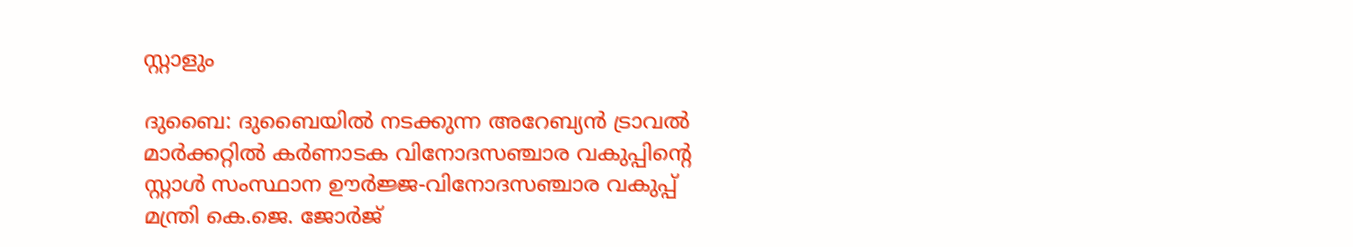സ്റ്റാളും

ദുബൈ: ദുബൈയിൽ നടക്കുന്ന അറേബ്യൻ ട്രാവൽ മാർക്കറ്റിൽ കർണാടക വിനോദസഞ്ചാര വകുപ്പിന്‍റെ സ്റ്റാൾ സംസ്ഥാന ഊർജ്ജ-വിനോദസഞ്ചാര വകുപ്പ് മന്ത്രി കെ.ജെ. ജോർജ്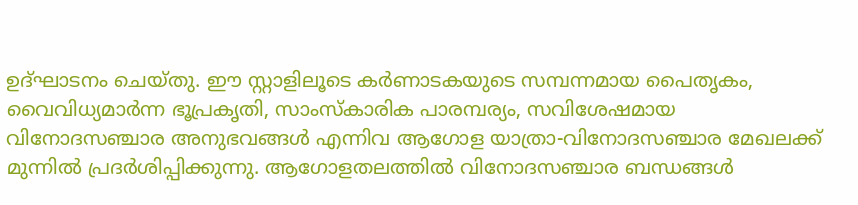ഉദ്ഘാടനം ചെയ്തു. ഈ സ്റ്റാളിലൂടെ കർണാടകയുടെ സമ്പന്നമായ പൈതൃകം, വൈവിധ്യമാർന്ന ഭൂപ്രകൃതി, സാംസ്കാരിക പാരമ്പര്യം, സവിശേഷമായ വിനോദസഞ്ചാര അനുഭവങ്ങൾ എന്നിവ ആഗോള യാത്രാ-വിനോദസഞ്ചാര മേഖലക്ക് മുന്നിൽ പ്രദർശിപ്പിക്കുന്നു. ആഗോളതലത്തിൽ വിനോദസഞ്ചാര ബന്ധങ്ങൾ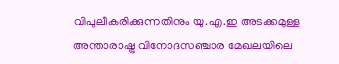വിപുലീകരിക്കുന്നതിനും യു.എ.ഇ അടക്കമുള്ള അന്താരാഷ്ട്ര വിനോദസഞ്ചാര മേഖലയിലെ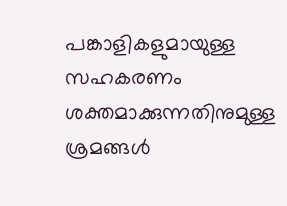പങ്കാളികളുമായുള്ള സഹകരണം ശക്തമാക്കുന്നതിനുമുള്ള ശ്രമങ്ങൾ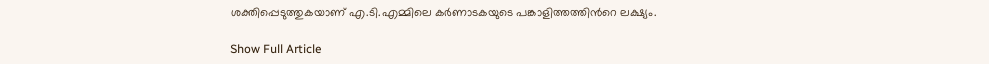ശക്തിപ്പെടുത്തുകയാണ് എ.ടി.എമ്മിലെ കർണാടകയുടെ പങ്കാളിത്തത്തിന്‍റെ ലക്ഷ്യം.

Show Full Article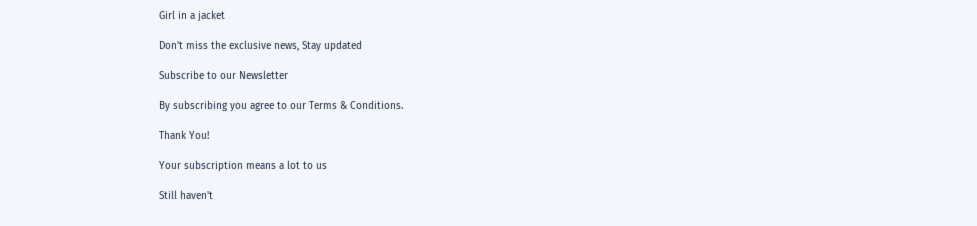Girl in a jacket

Don't miss the exclusive news, Stay updated

Subscribe to our Newsletter

By subscribing you agree to our Terms & Conditions.

Thank You!

Your subscription means a lot to us

Still haven't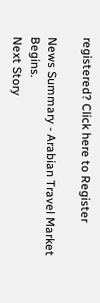registered? Click here to Register

News Summary - Arabian Travel Market Begins.
Next Story